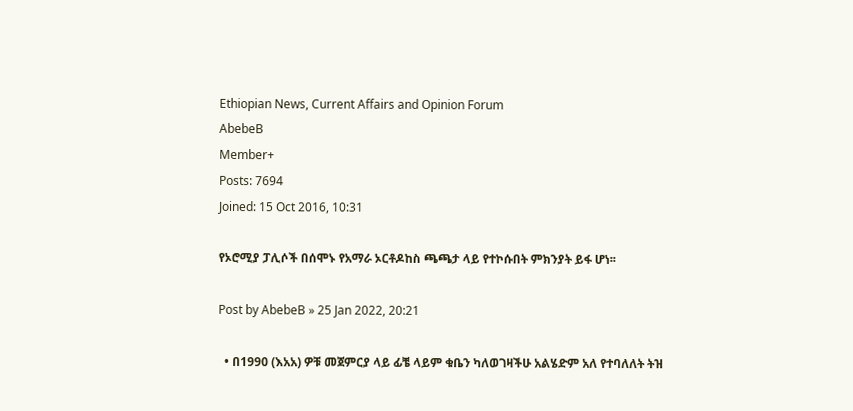Ethiopian News, Current Affairs and Opinion Forum
AbebeB
Member+
Posts: 7694
Joined: 15 Oct 2016, 10:31

የኦሮሚያ ፓሊሶች በሰሞኑ የአማራ ኦርቶዶከስ ጫጫታ ላይ የተኮሱበት ምክንያት ይፋ ሆነ፡፡

Post by AbebeB » 25 Jan 2022, 20:21

  • በ1990 (እአአ) ዎቹ መጀምርያ ላይ ፊቼ ላይም ቁቤን ካለወገዛችሁ አልሄድም አለ የተባለለት ትዝ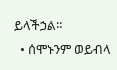ይላችኃል፡፡
  • ሰሞኑንም ወይብላ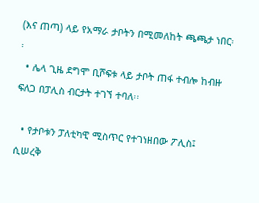(እና ጠጣ) ላይ የአማራ ታቦትን በሚመለከት ጫጫታ ነበር፡፡
  • ሌላ ጊዜ ደግሞ ቢሾፍቱ ላይ ታቦት ጠፋ ተብሎ ከብዙ ፍለጋ በፓሊስ ብርታት ተገኘ ተባለ፡፡

  • የታቦቱን ፓለቲካዊ ሚስጥር የተገነዘበው ፖሊስ፤ ሲሠረቅ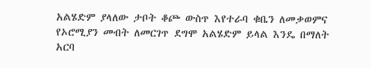አልሄድም ያላለው ታቦት ቆጮ ውስጥ እየተራባ ቁቤን ለመቃወምና የኦሮሚያን መብት ለመርገጥ ደግሞ አልሄድም ይላል እንዴ በማለት አርባ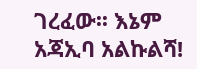ገረፈው፡፡ እኔም አጃኢባ አልኩልሻ!